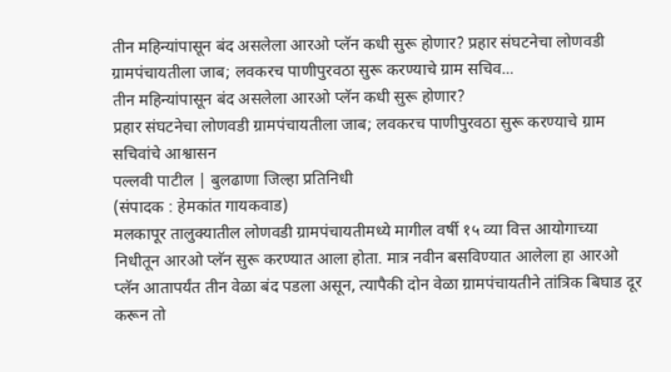तीन महिन्यांपासून बंद असलेला आरओ प्लॅन कधी सुरू होणार? प्रहार संघटनेचा लोणवडी ग्रामपंचायतीला जाब; लवकरच पाणीपुरवठा सुरू करण्याचे ग्राम सचिव...
तीन महिन्यांपासून बंद असलेला आरओ प्लॅन कधी सुरू होणार?
प्रहार संघटनेचा लोणवडी ग्रामपंचायतीला जाब; लवकरच पाणीपुरवठा सुरू करण्याचे ग्राम सचिवांचे आश्वासन
पल्लवी पाटील | बुलढाणा जिल्हा प्रतिनिधी
(संपादक : हेमकांत गायकवाड)
मलकापूर तालुक्यातील लोणवडी ग्रामपंचायतीमध्ये मागील वर्षी १५ व्या वित्त आयोगाच्या निधीतून आरओ प्लॅन सुरू करण्यात आला होता. मात्र नवीन बसविण्यात आलेला हा आरओ प्लॅन आतापर्यंत तीन वेळा बंद पडला असून, त्यापैकी दोन वेळा ग्रामपंचायतीने तांत्रिक बिघाड दूर करून तो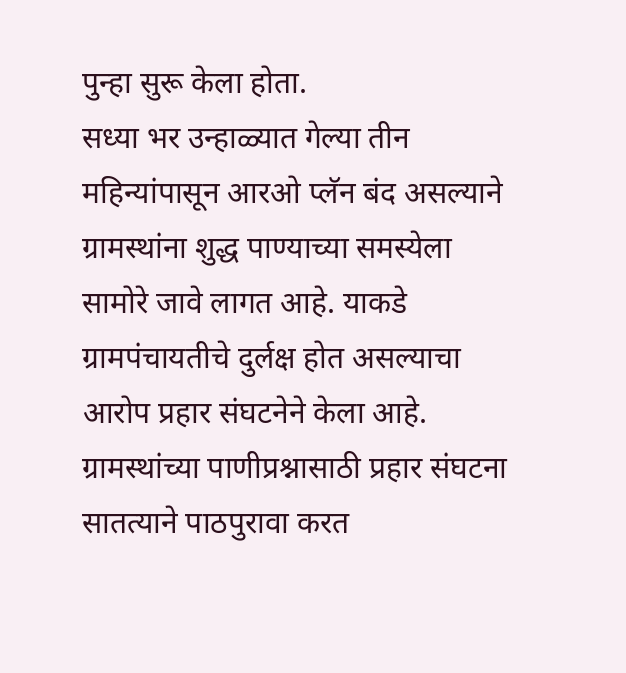पुन्हा सुरू केला होता.
सध्या भर उन्हाळ्यात गेल्या तीन महिन्यांपासून आरओ प्लॅन बंद असल्याने ग्रामस्थांना शुद्ध पाण्याच्या समस्येला सामोरे जावे लागत आहे. याकडे ग्रामपंचायतीचे दुर्लक्ष होत असल्याचा आरोप प्रहार संघटनेने केला आहे.
ग्रामस्थांच्या पाणीप्रश्नासाठी प्रहार संघटना सातत्याने पाठपुरावा करत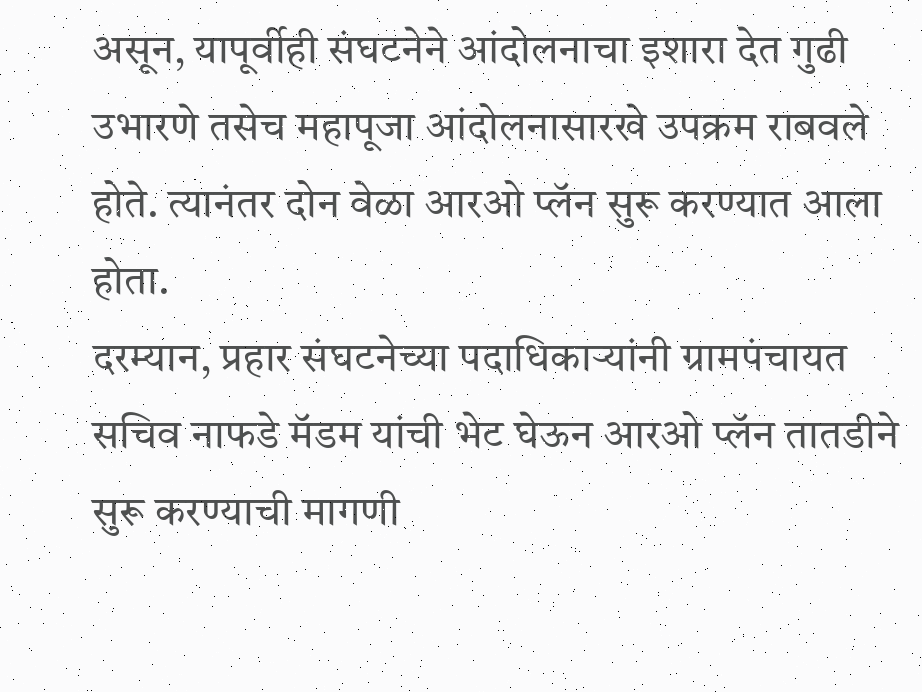असून, यापूर्वीही संघटनेने आंदोलनाचा इशारा देत गुढी उभारणे तसेच महापूजा आंदोलनासारखे उपक्रम राबवले होते. त्यानंतर दोन वेळा आरओ प्लॅन सुरू करण्यात आला होता.
दरम्यान, प्रहार संघटनेच्या पदाधिकाऱ्यांनी ग्रामपंचायत सचिव नाफडे मॅडम यांची भेट घेऊन आरओ प्लॅन तातडीने सुरू करण्याची मागणी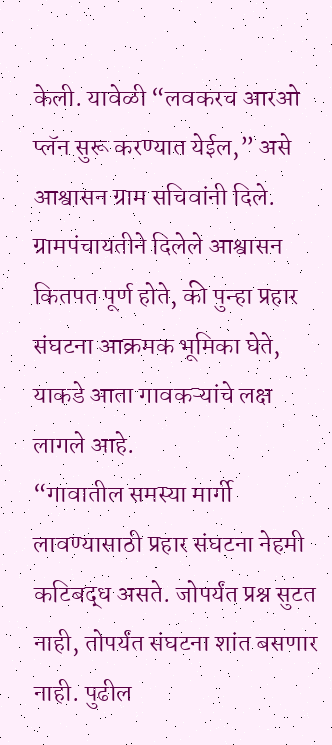केली. यावेळी “लवकरच आरओ प्लॅन सुरू करण्यात येईल,” असे आश्वासन ग्राम सचिवांनी दिले.
ग्रामपंचायतीने दिलेले आश्वासन कितपत पूर्ण होते, की पुन्हा प्रहार संघटना आक्रमक भूमिका घेते, याकडे आता गावकऱ्यांचे लक्ष लागले आहे.
“गावातील समस्या मार्गी लावण्यासाठी प्रहार संघटना नेहमी कटिबद्ध असते. जोपर्यंत प्रश्न सुटत नाही, तोपर्यंत संघटना शांत बसणार नाही. पुढील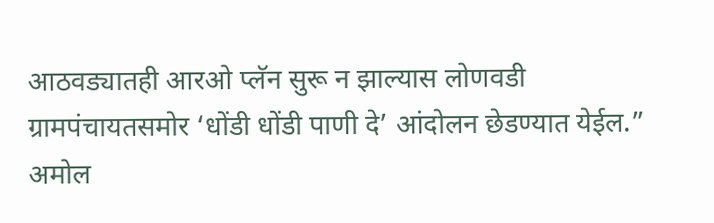आठवड्यातही आरओ प्लॅन सुरू न झाल्यास लोणवडी ग्रामपंचायतसमोर ‘धोंडी धोंडी पाणी दे’ आंदोलन छेडण्यात येईल.”
अमोल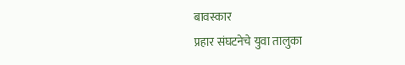बावस्कार
प्रहार संघटनेचे युवा तालुका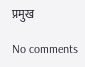प्रमुख

No comments